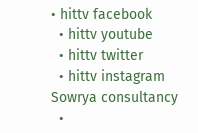• hittv facebook
  • hittv youtube
  • hittv twitter
  • hittv instagram
Sowrya consultancy
  •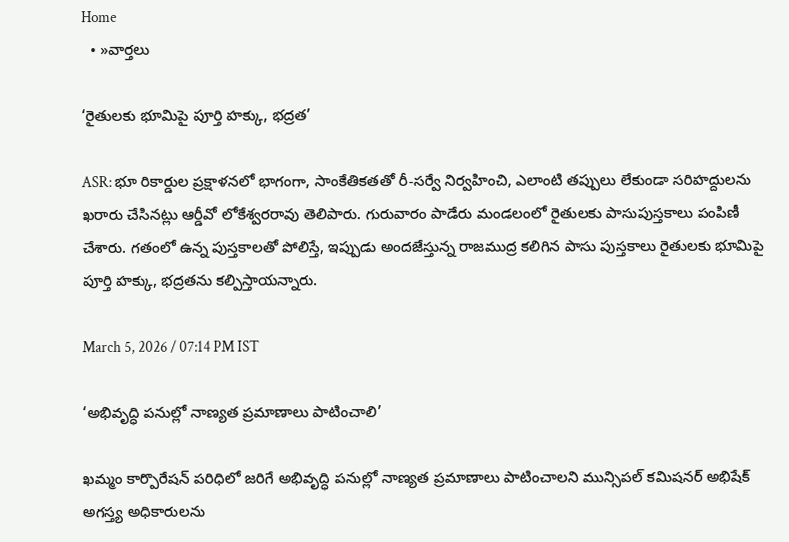Home
  • »వార్తలు

‘రైతులకు భూమిపై పూర్తి హక్కు, భద్రత’

ASR: భూ రికార్డుల ప్రక్షాళనలో భాగంగా, సాంకేతికతతో రీ-సర్వే నిర్వహించి, ఎలాంటి తప్పులు లేకుండా సరిహద్దులను ఖరారు చేసినట్లు ఆర్డీవో లోకేశ్వరరావు తెలిపారు. గురువారం పాడేరు మండలంలో రైతులకు పాసుపుస్తకాలు పంపిణీ చేశారు. గతంలో ఉన్న పుస్తకాలతో పోలిస్తే, ఇప్పుడు అందజేస్తున్న రాజముద్ర కలిగిన పాసు పుస్తకాలు రైతులకు భూమిపై పూర్తి హక్కు, భద్రతను కల్పిస్తాయన్నారు.

March 5, 2026 / 07:14 PM IST

‘అభివృద్ధి పనుల్లో నాణ్యత ప్రమాణాలు పాటించాలి’

ఖమ్మం కార్పొరేషన్ పరిధిలో జరిగే అభివృద్ధి పనుల్లో నాణ్యత ప్రమాణాలు పాటించాలని మున్సిపల్ కమిషనర్ అభిషేక్ అగస్త్య అధికారులను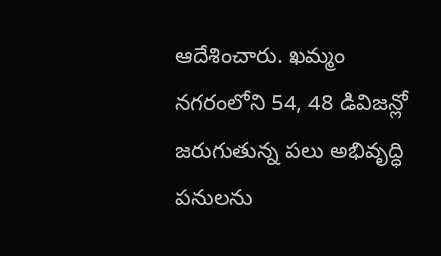ఆదేశించారు. ఖమ్మం నగరంలోని 54, 48 డివిజన్లో జరుగుతున్న పలు అభివృద్ధి పనులను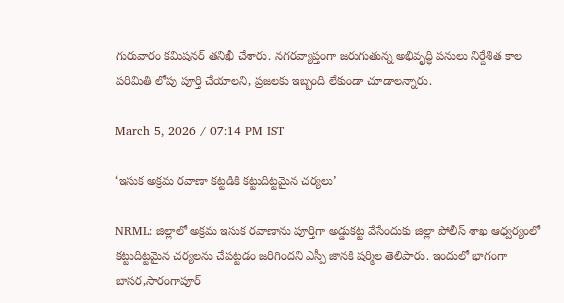గురువారం కమిషనర్ తనిఖీ చేశారు. నగరవ్యాప్తంగా జరుగుతున్న అభివృద్ధి పనులు నిర్దేశిత కాల పరిమితి లోపు పూర్తి చేయాలని, ప్రజలకు ఇబ్బంది లేకుండా చూడాలన్నారు.

March 5, 2026 / 07:14 PM IST

‘ఇసుక అక్రమ రవాణా కట్టడికి కట్టుదిట్టమైన చర్యలు’

NRML: జిల్లాలో అక్రమ ఇసుక రవాణాను పూర్తిగా అడ్డుకట్ట వేసేందుకు జిల్లా పోలీస్ శాఖ ఆధ్వర్యంలో కట్టుదిట్టమైన చర్యలను చేపట్టడం జరిగిందని ఎస్పీ జానకి షర్మిల తెలిపారు. ఇందులో భాగంగా బాసర,సారంగాపూర్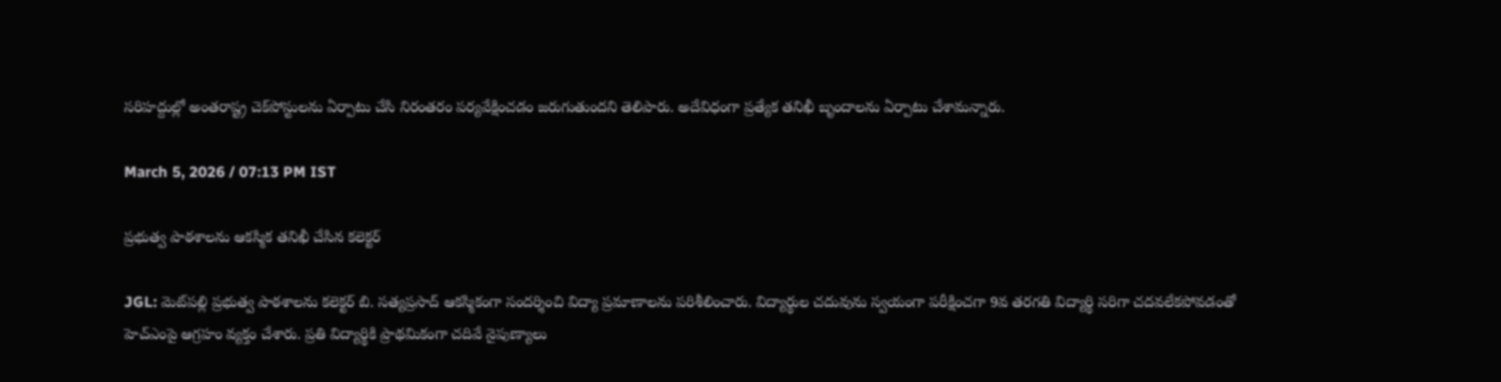సరిహద్దుల్లో అంతరాష్ట్ర చెక్‌పోస్టులను ఏర్పాటు చేసి నిరంతరం పర్యవేక్షించడం జరుగుతుందని తెలిపారు. అదేవిధంగా ప్రత్యేక తనిఖీ బృందాలను ఏర్పాటు చేశామన్నారు.

March 5, 2026 / 07:13 PM IST

ప్రభుత్వ పాఠశాలను ఆకస్మిక తనిఖీ చేసిన కలెక్టర్

JGL: మెట్‌పల్లి ప్రభుత్వ పాఠశాలను కలెక్టర్ బి. సత్యప్రసాద్ ఆకస్మికంగా సందర్శించి విద్యా ప్రమాణాలను పరిశీలించారు. విద్యార్థుల చదువును స్వయంగా పరీక్షించగా 9వ తరగతి విద్యార్థి సరిగా చదవలేకపోవడంతో హెచ్ఎంపై ఆగ్రహం వ్యక్తం చేశారు. ప్రతి విద్యార్థికి ప్రాథమికంగా చదివే నైపుణ్యాలు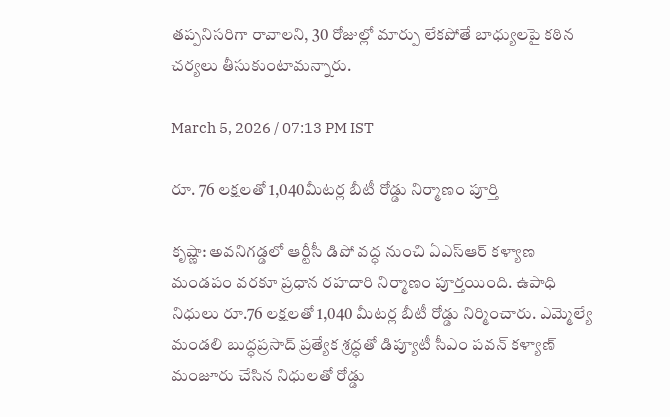తప్పనిసరిగా రావాలని, 30 రోజుల్లో మార్పు లేకపోతే బాధ్యులపై కఠిన చర్యలు తీసుకుంటామన్నారు.

March 5, 2026 / 07:13 PM IST

రూ. 76 లక్షలతో 1,040మీటర్ల బీటీ రోడ్డు నిర్మాణం పూర్తి

కృష్ణా: అవనిగడ్డలో ఆర్టీసీ డిపో వద్ధ నుంచి ఏఎస్ఆర్ కళ్యాణ మండపం వరకూ ప్రధాన రహదారి నిర్మాణం పూర్తయింది. ఉపాధి నిధులు రూ.76 లక్షలతో 1,040 మీటర్ల బీటీ రోడ్డు నిర్మించారు. ఎమ్మెల్యే మండలి బుద్ధప్రసాద్ ప్రత్యేక శ్రద్ధతో డిప్యూటీ సీఎం పవన్ కళ్యాణ్ మంజూరు చేసిన నిధులతో రోడ్డు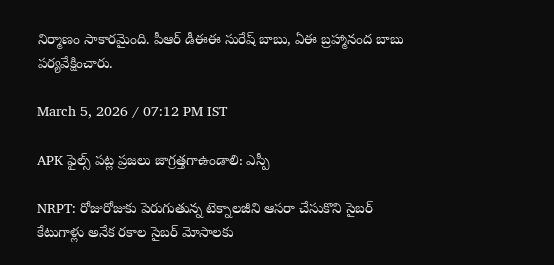నిర్మాణం సాకారమైంది. పీఆర్ డీఈఈ సురేష్ బాబు, ఏఈ బ్రహ్మానంద బాబు పర్యవేక్షించారు.

March 5, 2026 / 07:12 PM IST

APK ఫైల్స్ పట్ల ప్రజలు జాగ్రత్తగాఉండాలి: ఎస్పీ

NRPT: రోజురోజుకు పెరుగుతున్న టెక్నాలజీని ఆసరా చేసుకొని సైబర్ కేటుగాళ్లు అనేక రకాల సైబర్ మోసాలకు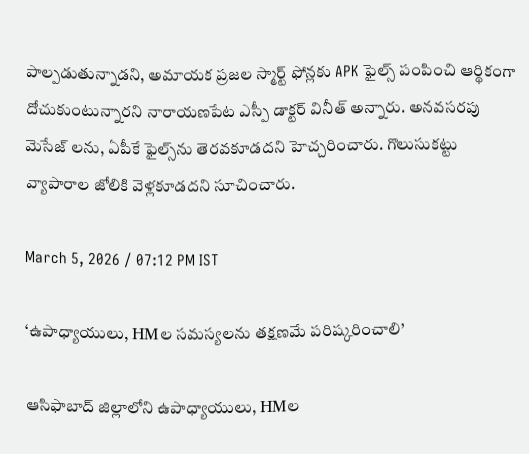పాల్పడుతున్నాడని, అమాయక ప్రజల స్మార్ట్ ఫోన్లకు APK ఫైల్స్ పంపించి ఆర్థికంగా దోచుకుంటున్నారని నారాయణపేట ఎస్పీ డాక్టర్ వినీత్ అన్నారు. అనవసరపు మెసేజ్ లను, ఏపీకే ఫైల్స్‌ను తెరవకూడదని హెచ్చరించారు. గొలుసుకట్టు వ్యాపారాల జోలికి వెళ్లకూడదని సూచించారు.

March 5, 2026 / 07:12 PM IST

‘ఉపాధ్యాయులు, HMల సమస్యలను తక్షణమే పరిష్కరించాలి’

ఆసిఫాబాద్ జిల్లాలోని ఉపాధ్యాయులు, HMల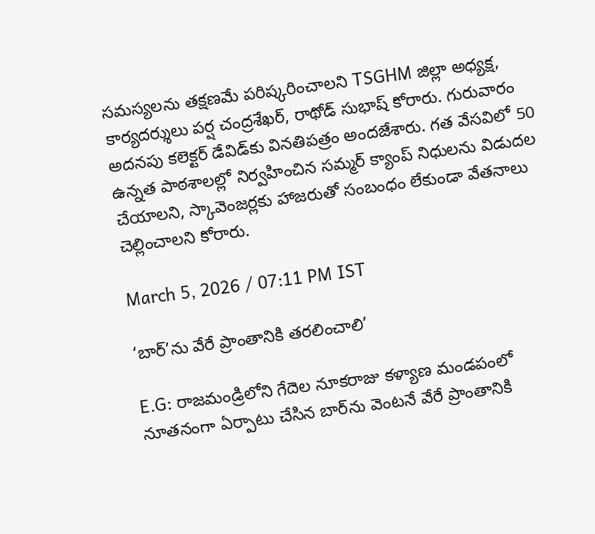సమస్యలను తక్షణమే పరిష్కరించాలని TSGHM జిల్లా అధ్యక్ష, కార్యదర్శులు పర్ష చంద్రశేఖర్, రాథోడ్ సుభాష్ కోరారు. గురువారం అదనపు కలెక్టర్ డేవిడ్‌కు వినతిపత్రం అందజేశారు. గత వేసవిలో 50 ఉన్నత పాఠశాలల్లో నిర్వహించిన సమ్మర్ క్యాంప్ నిధులను విడుదల చేయాలని, స్కావెంజర్లకు హాజరుతో సంబంధం లేకుండా వేతనాలు చెల్లించాలని కోరారు.

March 5, 2026 / 07:11 PM IST

‘బార్’ను వేరే ప్రాంతానికి తరలించాలి’

E.G: రాజమండ్రిలోని గేదెల నూకరాజు కళ్యాణ మండపంలో నూతనంగా ఏర్పాటు చేసిన బార్‌ను వెంటనే వేరే ప్రాంతానికి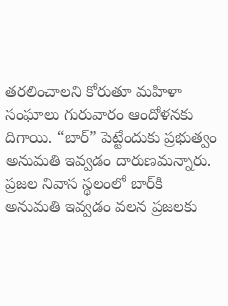తరలించాలని కోరుతూ మహిళా సంఘాలు గురువారం ఆందోళనకు దిగాయి. “బార్” పెట్టేందుకు ప్రభుత్వం అనుమతి ఇవ్వడం దారుణమన్నారు. ప్రజల నివాస స్థలంలో బార్‌కి అనుమతి ఇవ్వడం వలన ప్రజలకు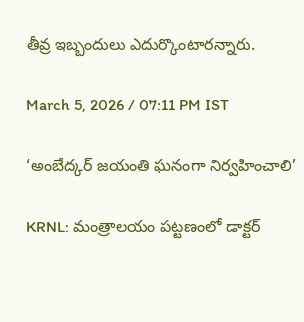తీవ్ర ఇబ్బందులు ఎదుర్కొంటారన్నారు.

March 5, 2026 / 07:11 PM IST

‘అంబేద్కర్ జయంతి ఘనంగా నిర్వహించాలి’

KRNL: మంత్రాలయం పట్టణంలో డాక్టర్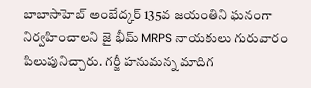బాబాసాహెబ్ అంబేద్కర్ 135వ జయంతిని ఘనంగా నిర్వహించాలని జై భీమ్ MRPS నాయకులు గురువారం పిలుపునిచ్చారు. గర్జీ హనుమన్న మాదిగ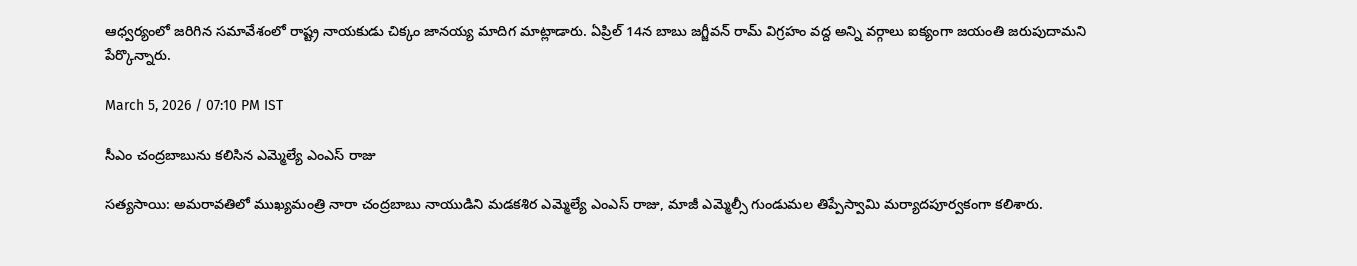ఆధ్వర్యంలో జరిగిన సమావేశంలో రాష్ట్ర నాయకుడు చిక్కం జానయ్య మాదిగ మాట్లాడారు. ఏప్రిల్ 14న బాబు జగ్జీవన్ రామ్ విగ్రహం వద్ద అన్ని వర్గాలు ఐక్యంగా జయంతి జరుపుదామని పేర్కొన్నారు.

March 5, 2026 / 07:10 PM IST

సీఎం చంద్రబాబును కలిసిన ఎమ్మెల్యే ఎంఎస్ రాజు

సత్యసాయి: అమరావతిలో ముఖ్యమంత్రి నారా చంద్రబాబు నాయుడిని మడకశిర ఎమ్మెల్యే ఎంఎస్ రాజు, మాజీ ఎమ్మెల్సీ గుండుమల తిప్పేస్వామి మర్యాదపూర్వకంగా కలిశారు.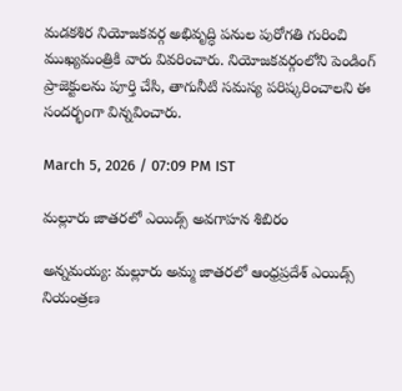మడకశిర నియోజకవర్గ అభివృద్ధి పనుల పురోగతి గురించి ముఖ్యమంత్రికి వారు వివరించారు. నియోజకవర్గంలోని పెండింగ్ ప్రాజెక్టులను పూర్తి చేసి, తాగునీటి సమస్య పరిష్కరించాలని ఈ సందర్భంగా విన్నవించారు.

March 5, 2026 / 07:09 PM IST

మల్లూరు జాతరలో ఎయిడ్స్ అవగాహన శిబిరం

అన్నమయ్య: మల్లూరు అమ్మ జాతరలో ఆంధ్రప్రదేశ్ ఎయిడ్స్ నియంత్రణ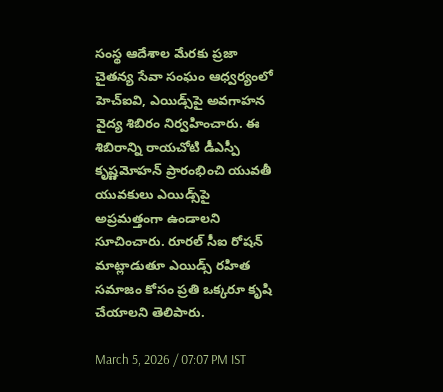సంస్థ ఆదేశాల మేరకు ప్రజా చైతన్య సేవా సంఘం ఆధ్వర్యంలో హెచ్ఐవి, ఎయిడ్స్‌పై అవగాహన వైద్య శిబిరం నిర్వహించారు. ఈ శిబిరాన్ని రాయచోటి డీఎస్పీ కృష్ణమోహన్ ప్రారంభించి యువతీ యువకులు ఎయిడ్స్‌పై అప్రమత్తంగా ఉండాలని సూచించారు. రూరల్ సీఐ రోషన్ మాట్లాడుతూ ఎయిడ్స్ రహిత సమాజం కోసం ప్రతి ఒక్కరూ కృషి చేయాలని తెలిపారు.

March 5, 2026 / 07:07 PM IST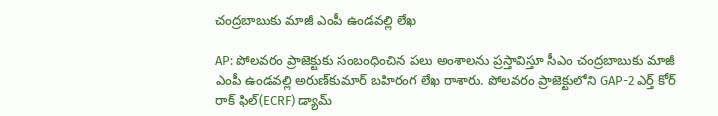చంద్రబాబుకు మాజీ ఎంపీ ఉండవల్లి లేఖ

AP: పోలవరం ప్రాజెక్టుకు సంబంధించిన పలు అంశాలను ప్రస్తావిస్తూ సీఎం చంద్రబాబుకు మాజీ ఎంపీ ఉండవల్లి అరుణ్‌కుమార్ బహిరంగ లేఖ రాశారు. పోలవరం ప్రాజెక్టులోని GAP-2 ఎర్త్ కోర్ రాక్ ఫిల్(ECRF) డ్యామ్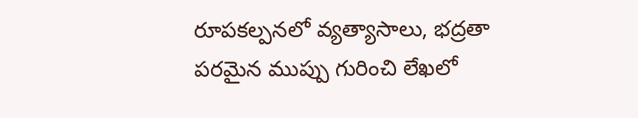రూపకల్పనలో వ్యత్యాసాలు, భద్రతా పరమైన ముప్పు గురించి లేఖలో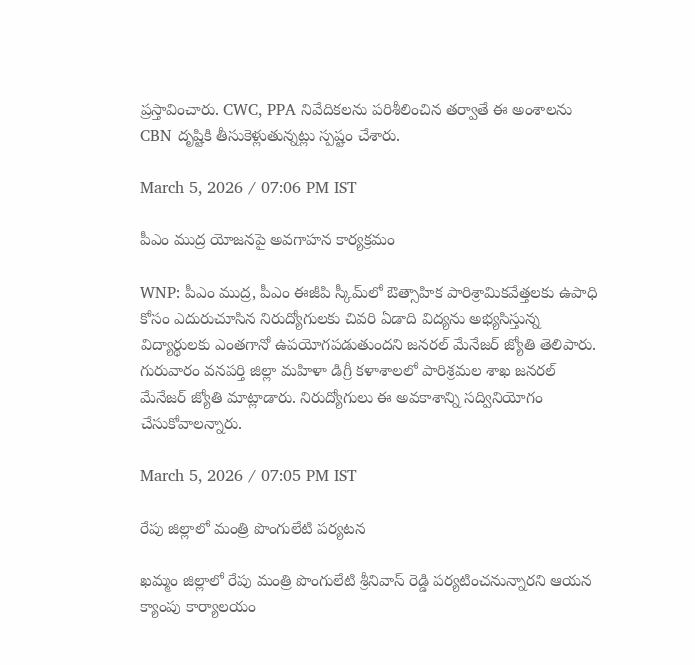ప్రస్తావించారు. CWC, PPA నివేదికలను పరిశీలించిన తర్వాతే ఈ అంశాలను CBN దృష్టికి తీసుకెళ్లుతున్నట్లు స్పష్టం చేశారు.

March 5, 2026 / 07:06 PM IST

పీఎం ముద్ర యోజనపై అవగాహన కార్యక్రమం

WNP: పీఎం ముద్ర, పీఎం ఈజీపి స్కీమ్‌లో ఔత్సాహిక పారిశ్రామికవేత్తలకు ఉపాధి కోసం ఎదురుచూసిన నిరుద్యోగులకు చివరి ఏడాది విద్యను అభ్యసిస్తున్న విద్యార్థులకు ఎంతగానో ఉపయోగపడుతుందని జనరల్ మేనేజర్ జ్యోతి తెలిపారు. గురువారం వనపర్తి జిల్లా మహిళా డిగ్రీ కళాశాలలో పారిశ్రమల శాఖ జనరల్ మేనేజర్ జ్యోతి మాట్లాడారు. నిరుద్యోగులు ఈ అవకాశాన్ని సద్వినియోగం చేసుకోవాలన్నారు.

March 5, 2026 / 07:05 PM IST

రేపు జిల్లాలో మంత్రి పొంగులేటి పర్యటన

ఖమ్మం జిల్లాలో రేపు మంత్రి పొంగులేటి శ్రీనివాస్ రెడ్డి పర్యటించనున్నారని ఆయన క్యాంపు కార్యాలయం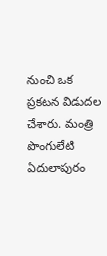నుంచి ఒక ప్రకటన విడుదల చేశారు. మంత్రి పొంగులేటి ఏదులాపురం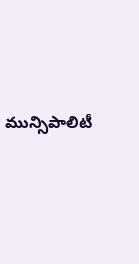మున్సిపాలిటీ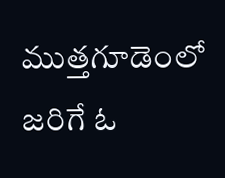ముత్తగూడెంలో జరిగే ఓ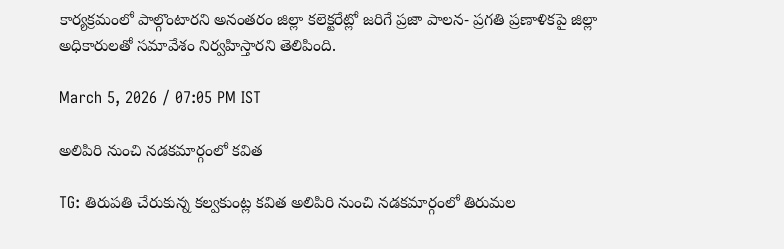కార్యక్రమంలో పాల్గొంటారని అనంతరం జిల్లా కలెక్టరేట్లో జరిగే ప్రజా పాలన- ప్రగతి ప్రణాళికపై జిల్లా అధికారులతో సమావేశం నిర్వహిస్తారని తెలిపింది.

March 5, 2026 / 07:05 PM IST

అలిపిరి నుంచి నడకమార్గంలో కవిత

TG: తిరుపతి చేరుకున్న కల్వకుంట్ల కవిత అలిపిరి నుంచి నడకమార్గంలో తిరుమల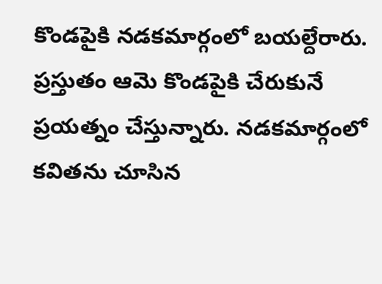కొండపైకి నడకమార్గంలో బయల్దేరారు. ప్రస్తుతం ఆమె కొండపైకి చేరుకునే ప్రయత్నం చేస్తున్నారు. నడకమార్గంలో కవితను చూసిన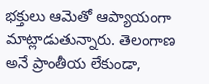భక్తులు ఆమెతో ఆప్యాయంగా మాట్లాడుతున్నారు. తెలంగాణ అనే ప్రాంతీయ లేకుండా,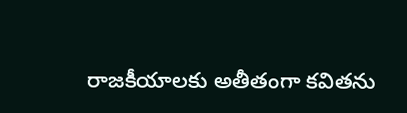రాజకీయాలకు అతీతంగా కవితను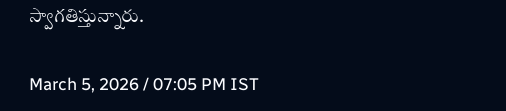స్వాగతిస్తున్నారు.

March 5, 2026 / 07:05 PM IST